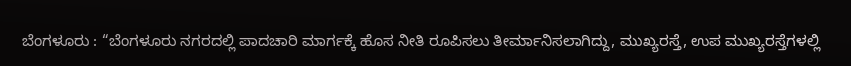ಬೆಂಗಳೂರು : “ಬೆಂಗಳೂರು ನಗರದಲ್ಲಿ ಪಾದಚಾರಿ ಮಾರ್ಗಕ್ಕೆ ಹೊಸ ನೀತಿ ರೂಪಿಸಲು ತೀರ್ಮಾನಿಸಲಾಗಿದ್ದು, ಮುಖ್ಯರಸ್ತೆ, ಉಪ ಮುಖ್ಯರಸ್ತೆಗಳಲ್ಲಿ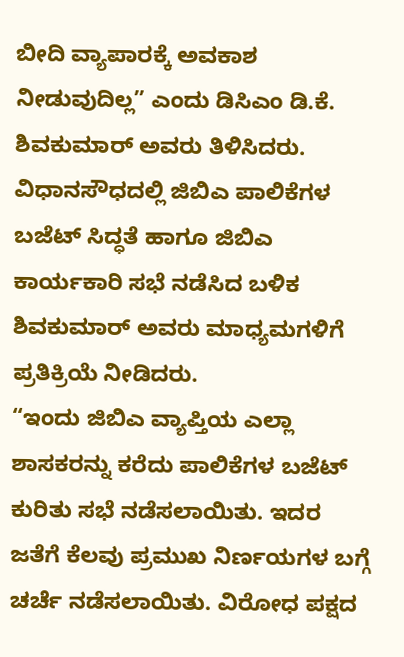ಬೀದಿ ವ್ಯಾಪಾರಕ್ಕೆ ಅವಕಾಶ ನೀಡುವುದಿಲ್ಲ” ಎಂದು ಡಿಸಿಎಂ ಡಿ.ಕೆ. ಶಿವಕುಮಾರ್ ಅವರು ತಿಳಿಸಿದರು.
ವಿಧಾನಸೌಧದಲ್ಲಿ ಜಿಬಿಎ ಪಾಲಿಕೆಗಳ ಬಜೆಟ್ ಸಿದ್ಧತೆ ಹಾಗೂ ಜಿಬಿಎ ಕಾರ್ಯಕಾರಿ ಸಭೆ ನಡೆಸಿದ ಬಳಿಕ ಶಿವಕುಮಾರ್ ಅವರು ಮಾಧ್ಯಮಗಳಿಗೆ ಪ್ರತಿಕ್ರಿಯೆ ನೀಡಿದರು.
“ಇಂದು ಜಿಬಿಎ ವ್ಯಾಪ್ತಿಯ ಎಲ್ಲಾ ಶಾಸಕರನ್ನು ಕರೆದು ಪಾಲಿಕೆಗಳ ಬಜೆಟ್ ಕುರಿತು ಸಭೆ ನಡೆಸಲಾಯಿತು. ಇದರ ಜತೆಗೆ ಕೆಲವು ಪ್ರಮುಖ ನಿರ್ಣಯಗಳ ಬಗ್ಗೆ ಚರ್ಚೆ ನಡೆಸಲಾಯಿತು. ವಿರೋಧ ಪಕ್ಷದ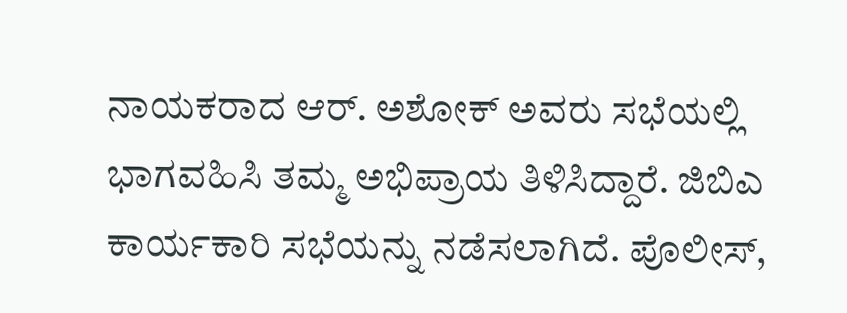ನಾಯಕರಾದ ಆರ್. ಅಶೋಕ್ ಅವರು ಸಭೆಯಲ್ಲಿ ಭಾಗವಹಿಸಿ ತಮ್ಮ ಅಭಿಪ್ರಾಯ ತಿಳಿಸಿದ್ದಾರೆ. ಜಿಬಿಎ ಕಾರ್ಯಕಾರಿ ಸಭೆಯನ್ನು ನಡೆಸಲಾಗಿದೆ. ಪೊಲೀಸ್,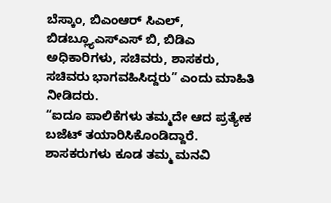ಬೆಸ್ಕಾಂ, ಬಿಎಂಆರ್ ಸಿಎಲ್, ಬಿಡಬ್ಲ್ಯೂಎಸ್ಎಸ್ ಬಿ, ಬಿಡಿಎ ಅಧಿಕಾರಿಗಳು, ಸಚಿವರು, ಶಾಸಕರು, ಸಚಿವರು ಭಾಗವಹಿಸಿದ್ದರು” ಎಂದು ಮಾಹಿತಿ ನೀಡಿದರು.
“ಐದೂ ಪಾಲಿಕೆಗಳು ತಮ್ಮದೇ ಆದ ಪ್ರತ್ಯೇಕ ಬಜೆಟ್ ತಯಾರಿಸಿಕೊಂಡಿದ್ದಾರೆ. ಶಾಸಕರುಗಳು ಕೂಡ ತಮ್ಮ ಮನವಿ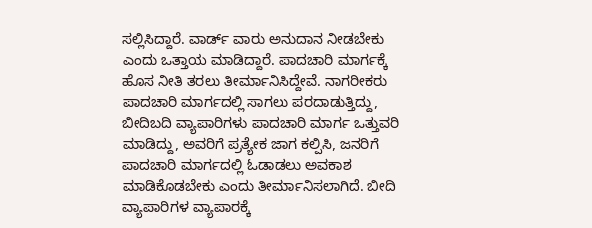ಸಲ್ಲಿಸಿದ್ದಾರೆ. ವಾರ್ಡ್ ವಾರು ಅನುದಾನ ನೀಡಬೇಕು ಎಂದು ಒತ್ತಾಯ ಮಾಡಿದ್ದಾರೆ. ಪಾದಚಾರಿ ಮಾರ್ಗಕ್ಕೆ ಹೊಸ ನೀತಿ ತರಲು ತೀರ್ಮಾನಿಸಿದ್ದೇವೆ. ನಾಗರೀಕರು ಪಾದಚಾರಿ ಮಾರ್ಗದಲ್ಲಿ ಸಾಗಲು ಪರದಾಡುತ್ತಿದ್ದು, ಬೀದಿಬದಿ ವ್ಯಾಪಾರಿಗಳು ಪಾದಚಾರಿ ಮಾರ್ಗ ಒತ್ತುವರಿ ಮಾಡಿದ್ದು, ಅವರಿಗೆ ಪ್ರತ್ಯೇಕ ಜಾಗ ಕಲ್ಪಿಸಿ, ಜನರಿಗೆ ಪಾದಚಾರಿ ಮಾರ್ಗದಲ್ಲಿ ಓಡಾಡಲು ಅವಕಾಶ ಮಾಡಿಕೊಡಬೇಕು ಎಂದು ತೀರ್ಮಾನಿಸಲಾಗಿದೆ. ಬೀದಿ ವ್ಯಾಪಾರಿಗಳ ವ್ಯಾಪಾರಕ್ಕೆ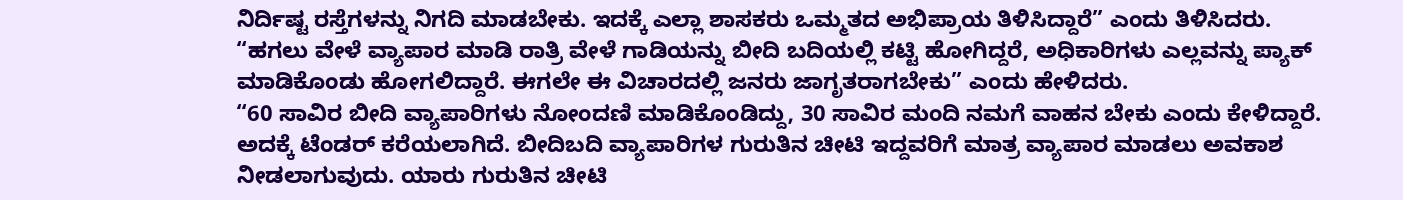ನಿರ್ದಿಷ್ಟ ರಸ್ತೆಗಳನ್ನು ನಿಗದಿ ಮಾಡಬೇಕು. ಇದಕ್ಕೆ ಎಲ್ಲಾ ಶಾಸಕರು ಒಮ್ಮತದ ಅಭಿಪ್ರಾಯ ತಿಳಿಸಿದ್ದಾರೆ” ಎಂದು ತಿಳಿಸಿದರು.
“ಹಗಲು ವೇಳೆ ವ್ಯಾಪಾರ ಮಾಡಿ ರಾತ್ರಿ ವೇಳೆ ಗಾಡಿಯನ್ನು ಬೀದಿ ಬದಿಯಲ್ಲಿ ಕಟ್ಟಿ ಹೋಗಿದ್ದರೆ, ಅಧಿಕಾರಿಗಳು ಎಲ್ಲವನ್ನು ಪ್ಯಾಕ್ ಮಾಡಿಕೊಂಡು ಹೋಗಲಿದ್ದಾರೆ. ಈಗಲೇ ಈ ವಿಚಾರದಲ್ಲಿ ಜನರು ಜಾಗೃತರಾಗಬೇಕು” ಎಂದು ಹೇಳಿದರು.
“60 ಸಾವಿರ ಬೀದಿ ವ್ಯಾಪಾರಿಗಳು ನೋಂದಣಿ ಮಾಡಿಕೊಂಡಿದ್ದು, 30 ಸಾವಿರ ಮಂದಿ ನಮಗೆ ವಾಹನ ಬೇಕು ಎಂದು ಕೇಳಿದ್ದಾರೆ. ಅದಕ್ಕೆ ಟೆಂಡರ್ ಕರೆಯಲಾಗಿದೆ. ಬೀದಿಬದಿ ವ್ಯಾಪಾರಿಗಳ ಗುರುತಿನ ಚೀಟಿ ಇದ್ದವರಿಗೆ ಮಾತ್ರ ವ್ಯಾಪಾರ ಮಾಡಲು ಅವಕಾಶ ನೀಡಲಾಗುವುದು. ಯಾರು ಗುರುತಿನ ಚೀಟಿ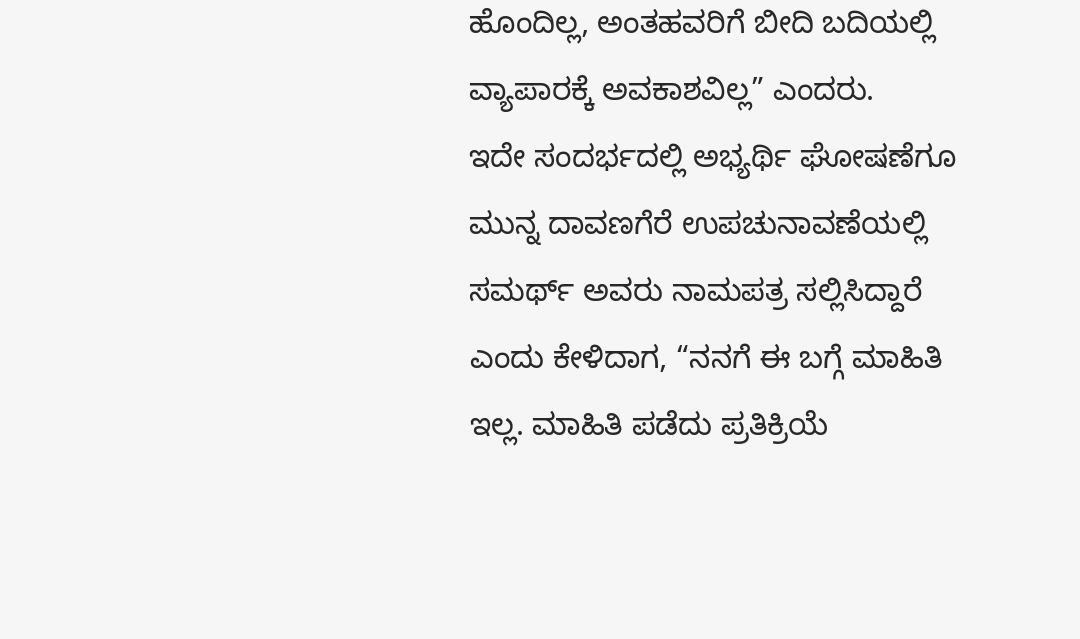ಹೊಂದಿಲ್ಲ, ಅಂತಹವರಿಗೆ ಬೀದಿ ಬದಿಯಲ್ಲಿ ವ್ಯಾಪಾರಕ್ಕೆ ಅವಕಾಶವಿಲ್ಲ” ಎಂದರು.
ಇದೇ ಸಂದರ್ಭದಲ್ಲಿ ಅಭ್ಯರ್ಥಿ ಘೋಷಣೆಗೂ ಮುನ್ನ ದಾವಣಗೆರೆ ಉಪಚುನಾವಣೆಯಲ್ಲಿ ಸಮರ್ಥ್ ಅವರು ನಾಮಪತ್ರ ಸಲ್ಲಿಸಿದ್ದಾರೆ ಎಂದು ಕೇಳಿದಾಗ, “ನನಗೆ ಈ ಬಗ್ಗೆ ಮಾಹಿತಿ ಇಲ್ಲ. ಮಾಹಿತಿ ಪಡೆದು ಪ್ರತಿಕ್ರಿಯೆ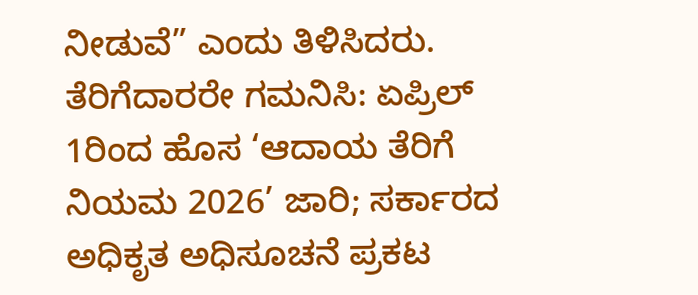ನೀಡುವೆ” ಎಂದು ತಿಳಿಸಿದರು.
ತೆರಿಗೆದಾರರೇ ಗಮನಿಸಿ: ಏಪ್ರಿಲ್ 1ರಿಂದ ಹೊಸ ‘ಆದಾಯ ತೆರಿಗೆ ನಿಯಮ 2026’ ಜಾರಿ; ಸರ್ಕಾರದ ಅಧಿಕೃತ ಅಧಿಸೂಚನೆ ಪ್ರಕಟ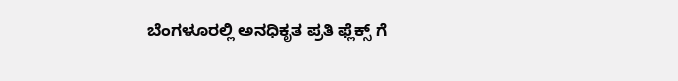ಬೆಂಗಳೂರಲ್ಲಿ ಅನಧಿಕೃತ ಪ್ರತಿ ಫ್ಲೆಕ್ಸ್ ಗೆ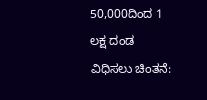50,000ದಿಂದ 1 ಲಕ್ಷ ದಂಡ ವಿಧಿಸಲು ಚಿಂತನೆ: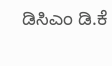ಡಿಸಿಎಂ ಡಿ.ಕೆ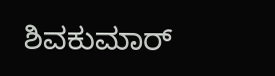ಶಿವಕುಮಾರ್